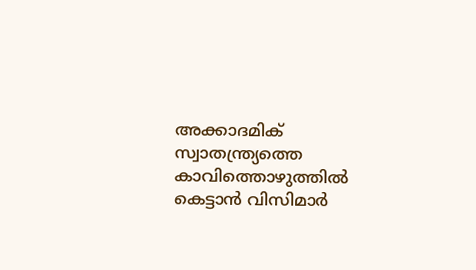അക്കാദമിക് സ്വാതന്ത്ര്യത്തെ കാവിത്തൊഴുത്തില്‍ കെട്ടാന്‍ വിസിമാര്‍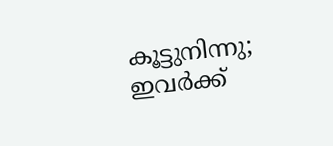കൂട്ടുനിന്നു; ഇവര്‍ക്ക്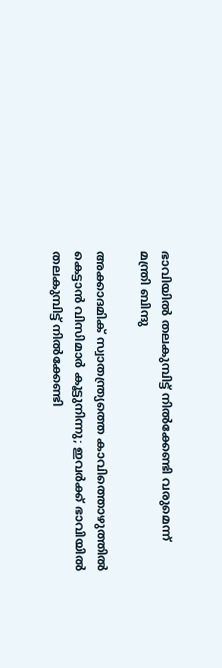ഭാവിയില്‍ തലകുമ്പിട്ട് നില്‍ക്കേണ്ടി വരുമെന്ന് മന്ത്രി ബിന്ദു

അക്കാദമിക് സ്വാതന്ത്ര്യത്തെ കാവിത്തൊഴുത്തില്‍ കെട്ടാന്‍ വിസിമാര്‍ കൂട്ടുനിന്നു; ഇവര്‍ക്ക് ഭാവിയില്‍ തലകുമ്പിട്ട് നില്‍ക്കേണ്ടി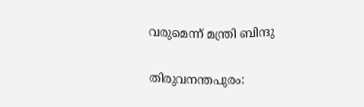വരുമെന്ന് മന്ത്രി ബിന്ദു

തിരുവനന്തപുരം: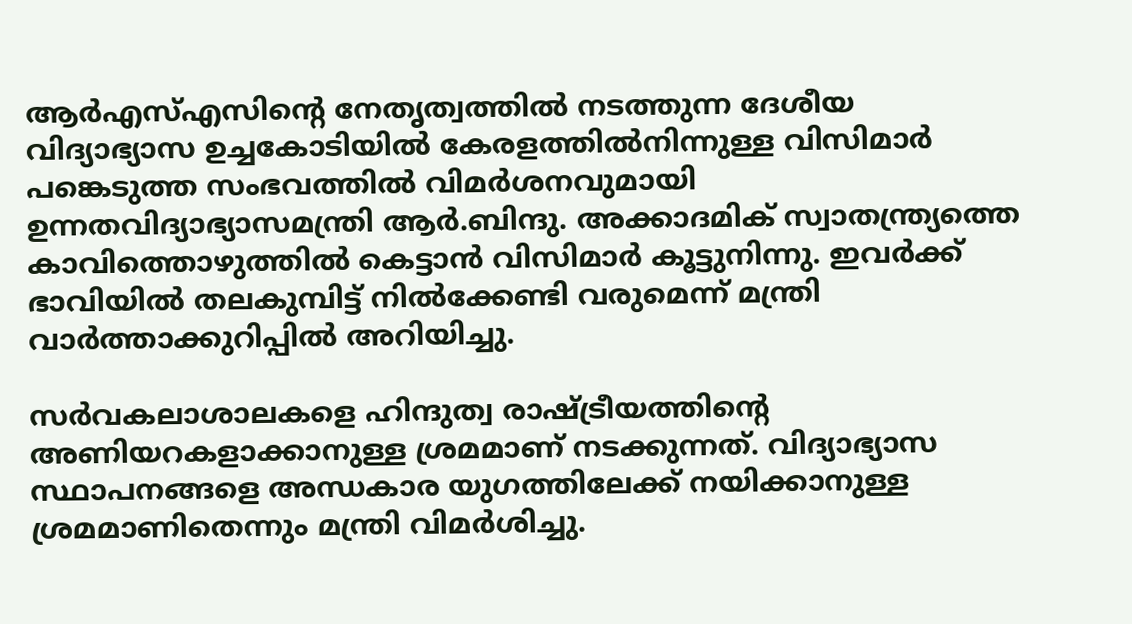ആര്‍എസ്എസിന്റെ നേതൃത്വത്തില്‍ നടത്തുന്ന ദേശീയ വിദ്യാഭ്യാസ ഉച്ചകോടിയില്‍ കേരളത്തില്‍നിന്നുള്ള വിസിമാര്‍ പങ്കെടുത്ത സംഭവത്തില്‍ വിമര്‍ശനവുമായി ഉന്നതവിദ്യാഭ്യാസമന്ത്രി ആര്‍.ബിന്ദു. അക്കാദമിക് സ്വാതന്ത്ര്യത്തെ കാവിത്തൊഴുത്തില്‍ കെട്ടാന്‍ വിസിമാര്‍ കൂട്ടുനിന്നു. ഇവര്‍ക്ക് ഭാവിയില്‍ തലകുമ്പിട്ട് നില്‍ക്കേണ്ടി വരുമെന്ന് മന്ത്രി വാര്‍ത്താക്കുറിപ്പില്‍ അറിയിച്ചു.

സര്‍വകലാശാലകളെ ഹിന്ദുത്വ രാഷ്ട്രീയത്തിന്റെ അണിയറകളാക്കാനുള്ള ശ്രമമാണ് നടക്കുന്നത്. വിദ്യാഭ്യാസ സ്ഥാപനങ്ങളെ അന്ധകാര യുഗത്തിലേക്ക് നയിക്കാനുള്ള ശ്രമമാണിതെന്നും മന്ത്രി വിമര്‍ശിച്ചു.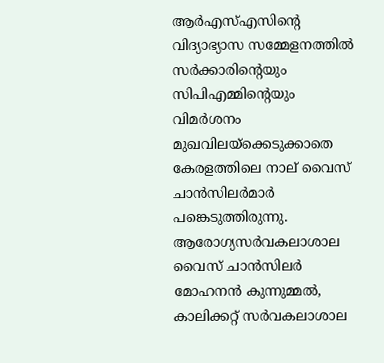ആര്‍എസ്എസിന്റെ വിദ്യാഭ്യാസ സമ്മേളനത്തില്‍ സര്‍ക്കാരിന്റെയും സിപിഎമ്മിന്റെയും വിമര്‍ശനം മുഖവിലയ്‌ക്കെടുക്കാതെ കേരളത്തിലെ നാല് വൈസ് ചാന്‍സിലര്‍മാര്‍ പങ്കെടുത്തിരുന്നു. ആരോഗ്യസര്‍വകലാശാല വൈസ് ചാന്‍സിലര്‍ മോഹനന്‍ കുന്നുമ്മല്‍, കാലിക്കറ്റ് സര്‍വകലാശാല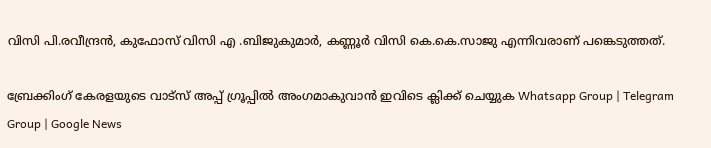വിസി പി.രവീന്ദ്രന്‍, കുഫോസ് വിസി എ .ബിജുകുമാര്‍, കണ്ണൂര്‍ വിസി കെ.കെ.സാജു എന്നിവരാണ് പങ്കെടുത്തത്.

ബ്രേക്കിംഗ് കേരളയുടെ വാട്സ് അപ്പ് ഗ്രൂപ്പിൽ അംഗമാകുവാൻ ഇവിടെ ക്ലിക്ക് ചെയ്യുക Whatsapp Group | Telegram Group | Google News